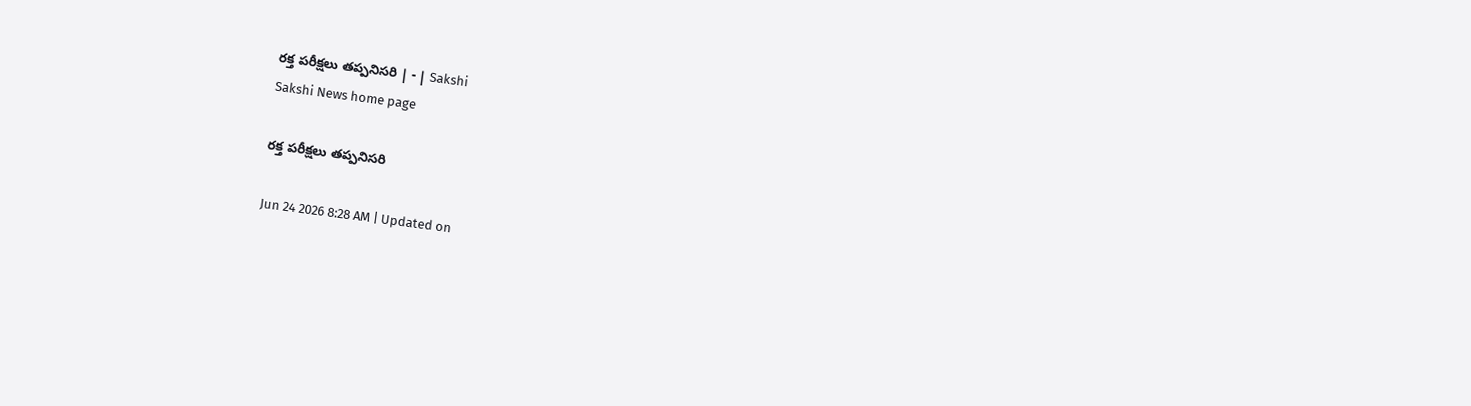రక్త పరీక్షలు తప్పనిసరి | - | Sakshi
Sakshi News home page

రక్త పరీక్షలు తప్పనిసరి

Jun 24 2026 8:28 AM | Updated on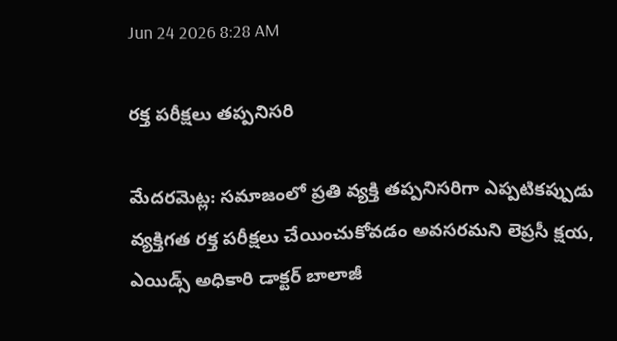Jun 24 2026 8:28 AM

రక్త పరీక్షలు తప్పనిసరి

మేదరమెట్ల: సమాజంలో ప్రతి వ్యక్తి తప్పనిసరిగా ఎప్పటికప్పుడు వ్యక్తిగత రక్త పరీక్షలు చేయించుకోవడం అవసరమని లెప్రసీ క్షయ, ఎయిడ్స్‌ అధికారి డాక్టర్‌ బాలాజీ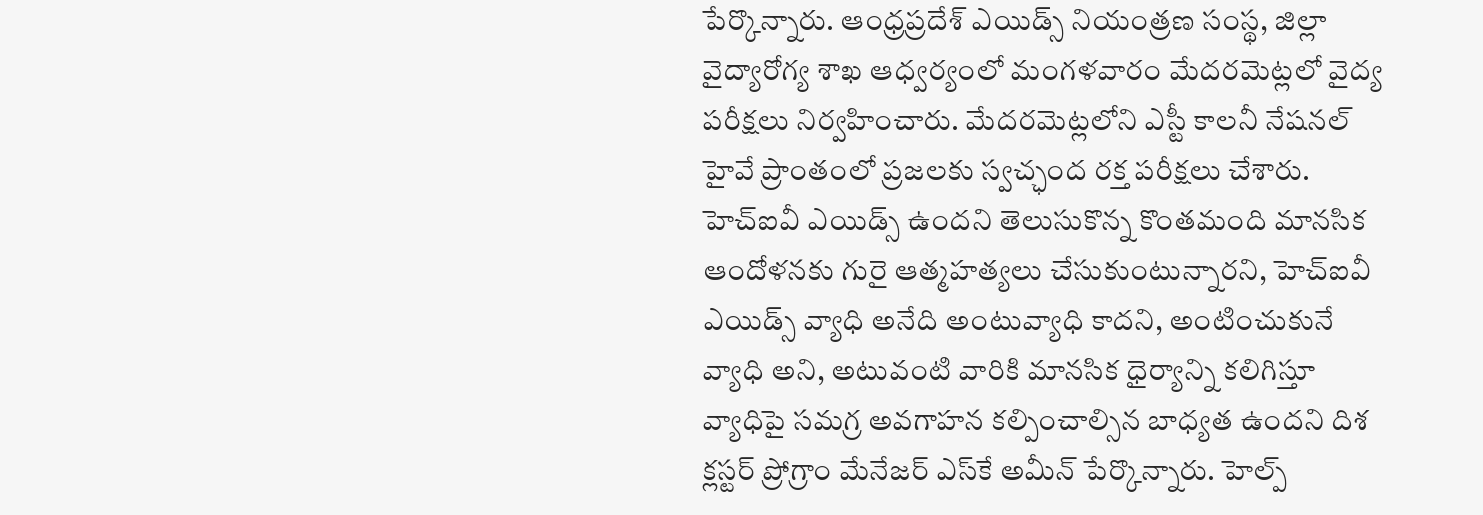పేర్కొన్నారు. ఆంధ్రప్రదేశ్‌ ఎయిడ్స్‌ నియంత్రణ సంస్థ, జిల్లా వైద్యారోగ్య శాఖ ఆధ్వర్యంలో మంగళవారం మేదరమెట్లలో వైద్య పరీక్షలు నిర్వహించారు. మేదరమెట్లలోని ఎస్టీ కాలనీ నేషనల్‌ హైవే ప్రాంతంలో ప్రజలకు స్వచ్ఛంద రక్త పరీక్షలు చేశారు. హెచ్‌ఐవీ ఎయిడ్స్‌ ఉందని తెలుసుకొన్న కొంతమంది మానసిక ఆందోళనకు గురై ఆత్మహత్యలు చేసుకుంటున్నారని, హెచ్‌ఐవీ ఎయిడ్స్‌ వ్యాధి అనేది అంటువ్యాధి కాదని, అంటించుకునే వ్యాధి అని, అటువంటి వారికి మానసిక ధైర్యాన్ని కలిగిస్తూ వ్యాధిపై సమగ్ర అవగాహన కల్పించాల్సిన బాధ్యత ఉందని దిశ క్లస్టర్‌ ప్రోగ్రాం మేనేజర్‌ ఎస్‌కే అమీన్‌ పేర్కొన్నారు. హెల్ప్‌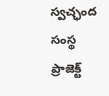స్వచ్ఛంద సంస్థ ప్రాజెక్ట్‌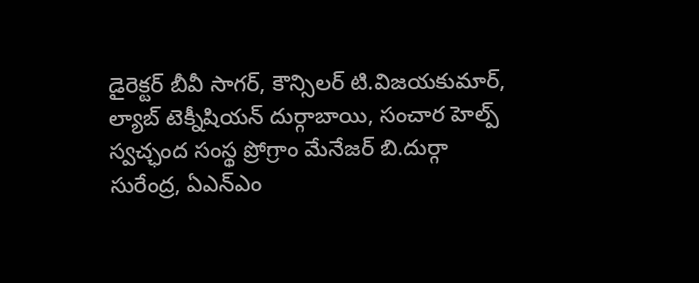డైరెక్టర్‌ బీవీ సాగర్‌, కౌన్సిలర్‌ టి.విజయకుమార్‌, ల్యాబ్‌ టెక్నీషియన్‌ దుర్గాబాయి, సంచార హెల్ప్‌ స్వచ్ఛంద సంస్థ ప్రోగ్రాం మేనేజర్‌ బి.దుర్గా సురేంద్ర, ఏఎన్‌ఎం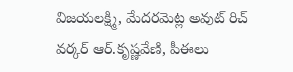విజయలక్ష్మి, మేదరమెట్ల అవుట్‌ రిచ్‌ వర్కర్‌ ఆర్‌.కృష్ణవేణి, పీఈలు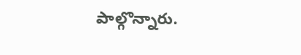పాల్గొన్నారు.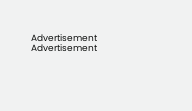Advertisement
Advertisement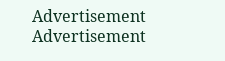Advertisement
Advertisement